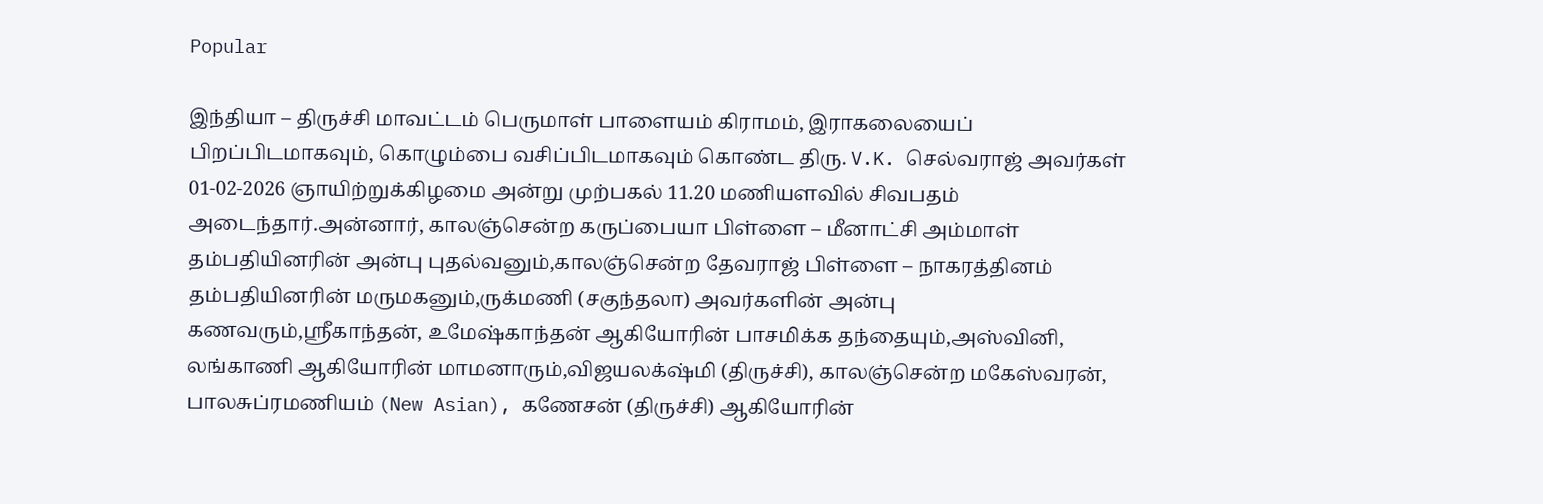Popular

இந்தியா – திருச்சி மாவட்டம் பெருமாள் பாளையம் கிராமம், இராகலையைப் பிறப்பிடமாகவும், கொழும்பை வசிப்பிடமாகவும் கொண்ட திரு. V.K. செல்வராஜ் அவர்கள் 01-02-2026 ஞாயிற்றுக்கிழமை அன்று முற்பகல் 11.20 மணியளவில் சிவபதம் அடைந்தார்.அன்னார், காலஞ்சென்ற கருப்பையா பிள்ளை – மீனாட்சி அம்மாள் தம்பதியினரின் அன்பு புதல்வனும்,காலஞ்சென்ற தேவராஜ் பிள்ளை – நாகரத்தினம் தம்பதியினரின் மருமகனும்,ருக்மணி (சகுந்தலா) அவர்களின் அன்பு கணவரும்,ஶ்ரீகாந்தன், உமேஷ்காந்தன் ஆகியோரின் பாசமிக்க தந்தையும்,அஸ்வினி, லங்காணி ஆகியோரின் மாமனாரும்,விஜயலக்‌ஷ்மி (திருச்சி), காலஞ்சென்ற மகேஸ்வரன், பாலசுப்ரமணியம் (New Asian), கணேசன் (திருச்சி) ஆகியோரின்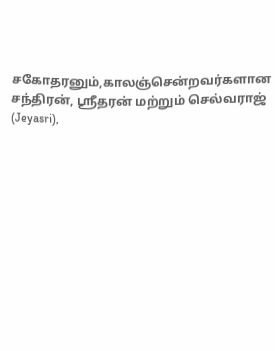சகோதரனும்,காலஞ்சென்றவர்களான சந்திரன், ஶ்ரீதரன் மற்றும் செல்வராஜ் (Jeyasri),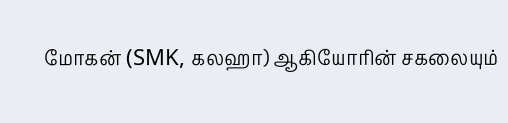மோகன் (SMK, கலஹா) ஆகியோரின் சகலையும்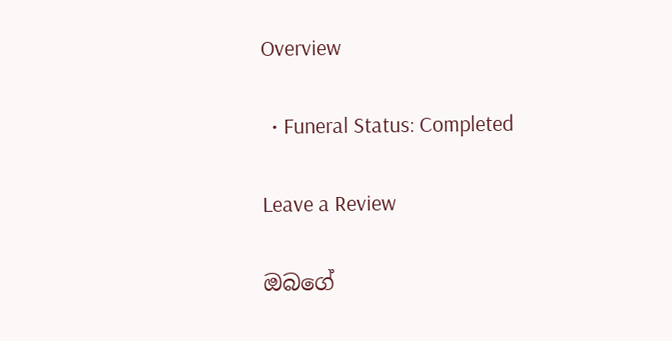Overview

  • Funeral Status: Completed

Leave a Review

ඔබගේ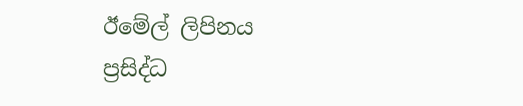ඊමේල් ලිපිනය ප්‍රසිද්ධ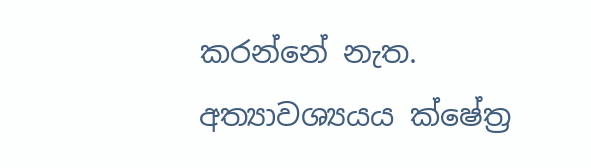කරන්නේ නැත. අත්‍යාවශ්‍යයය ක්ෂේත්‍ර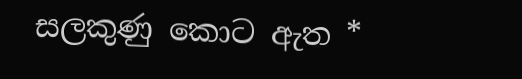සලකුණු කොට ඇත *